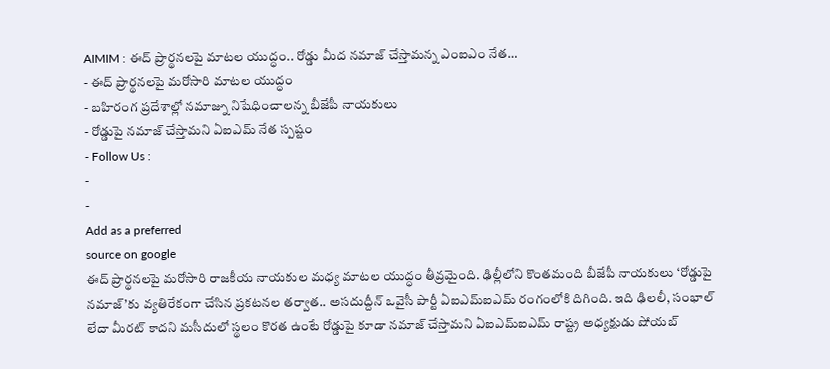AIMIM : ఈద్ ప్రార్థనలపై మాటల యుద్ధం.. రోడ్డు మీద నమాజ్ చేస్తామన్న ఎంఐఎం నేత…
- ఈద్ ప్రార్థనలపై మరోసారి మాటల యుద్ధం
- బహిరంగ ప్రదేశాల్లో నమాజ్ను నిషేధించాలన్న బీజేపీ నాయకులు
- రోడ్డుపై నమాజ్ చేస్తామని ఏఐఎమ్ నేత స్పష్టం
- Follow Us :
-
-
Add as a preferred
source on google
ఈద్ ప్రార్థనలపై మరోసారి రాజకీయ నాయకుల మధ్య మాటల యుద్ధం తీవ్రమైంది. ఢిల్లీలోని కొంతమంది బీజేపీ నాయకులు ‘రోడ్డుపై నమాజ్’కు వ్యతిరేకంగా చేసిన ప్రకటనల తర్వాత.. అసదుద్దీన్ ఒవైసీ పార్టీ ఏఐఎమ్ఐఎమ్ రంగంలోకి దిగింది. ఇది ఢిలలీ, సంభాల్ లేదా మీరట్ కాదని మసీదులో స్థలం కొరత ఉంటే రోడ్డుపై కూడా నమాజ్ చేస్తామని ఏఐఎమ్ఐఎమ్ రాష్ట్ర అధ్యక్షుడు షోయబ్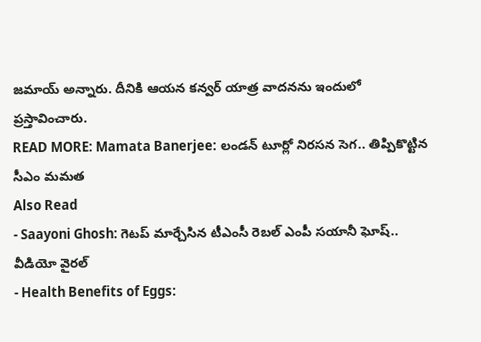జమాయ్ అన్నారు. దీనికి ఆయన కన్వర్ యాత్ర వాదనను ఇందులో ప్రస్తావించారు.
READ MORE: Mamata Banerjee: లండన్ టూర్లో నిరసన సెగ.. తిప్పికొట్టిన సీఎం మమత
Also Read
- Saayoni Ghosh: గెటప్ మార్చేసిన టీఎంసీ రెబల్ ఎంపీ సయానీ ఘోష్.. వీడియో వైరల్
- Health Benefits of Eggs: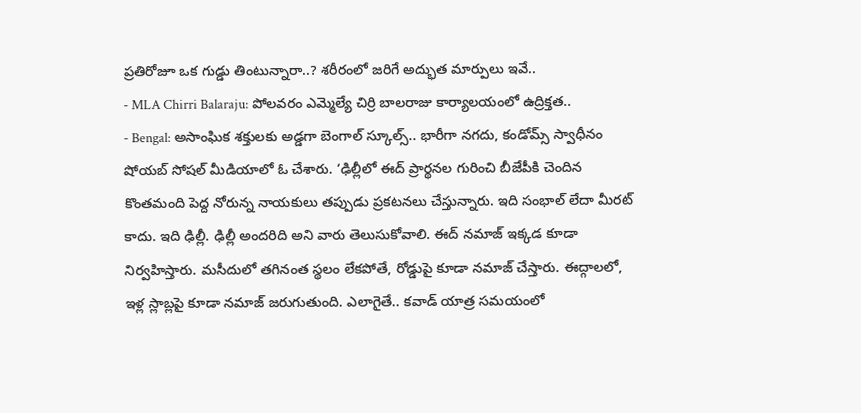ప్రతిరోజూ ఒక గుడ్డు తింటున్నారా..? శరీరంలో జరిగే అద్భుత మార్పులు ఇవే..
- MLA Chirri Balaraju: పోలవరం ఎమ్మెల్యే చిర్రి బాలరాజు కార్యాలయంలో ఉద్రిక్తత..
- Bengal: అసాంఘిక శక్తులకు అడ్డగా బెంగాల్ స్కూల్స్.. భారీగా నగదు, కండోమ్స్ స్వాధీనం
షోయబ్ సోషల్ మీడియాలో ఓ చేశారు. ‘ఢిల్లీలో ఈద్ ప్రార్థనల గురించి బీజేపీకి చెందిన కొంతమంది పెద్ద నోరున్న నాయకులు తప్పుడు ప్రకటనలు చేస్తున్నారు. ఇది సంభాల్ లేదా మీరట్ కాదు. ఇది ఢిల్లీ. ఢిల్లీ అందరిది అని వారు తెలుసుకోవాలి. ఈద్ నమాజ్ ఇక్కడ కూడా నిర్వహిస్తారు. మసీదులో తగినంత స్థలం లేకపోతే, రోడ్డుపై కూడా నమాజ్ చేస్తారు. ఈద్గాలలో, ఇళ్ల స్లాబ్లపై కూడా నమాజ్ జరుగుతుంది. ఎలాగైతే.. కవాడ్ యాత్ర సమయంలో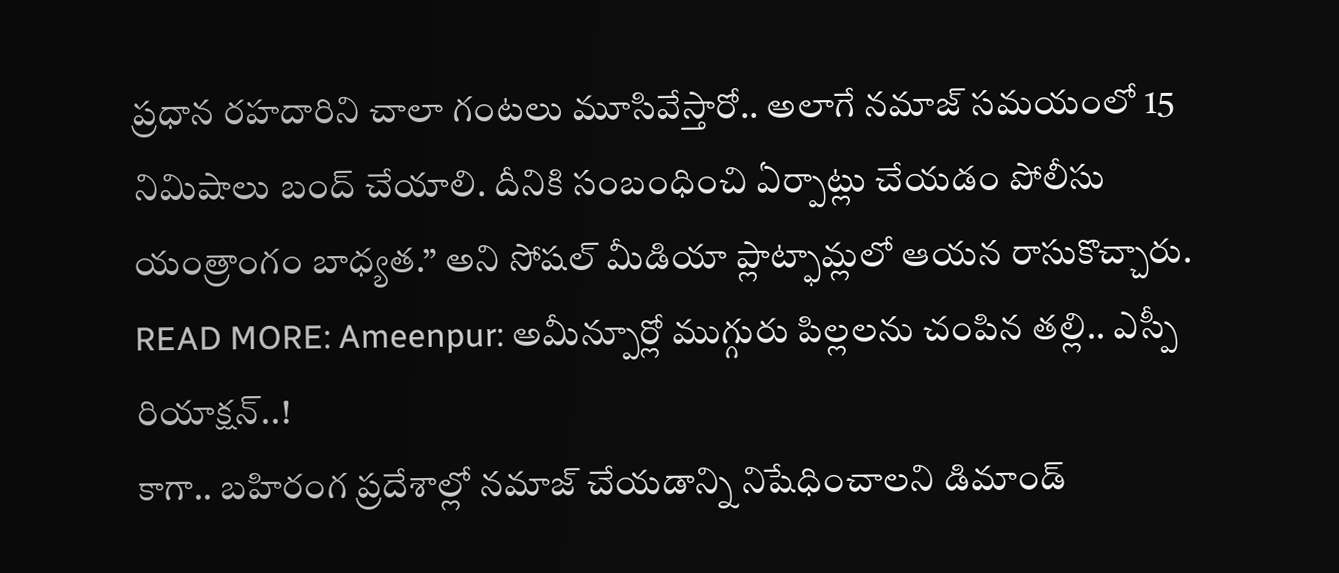ప్రధాన రహదారిని చాలా గంటలు మూసివేస్తారో.. అలాగే నమాజ్ సమయంలో 15 నిమిషాలు బంద్ చేయాలి. దీనికి సంబంధించి ఏర్పాట్లు చేయడం పోలీసు యంత్రాంగం బాధ్యత.” అని సోషల్ మీడియా ప్లాట్ఫామ్లలో ఆయన రాసుకొచ్చారు.
READ MORE: Ameenpur: అమీన్పూర్లో ముగ్గురు పిల్లలను చంపిన తల్లి.. ఎస్పీ రియాక్షన్..!
కాగా.. బహిరంగ ప్రదేశాల్లో నమాజ్ చేయడాన్ని నిషేధించాలని డిమాండ్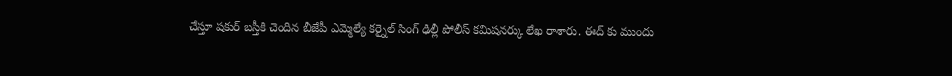చేస్తూ షకుర్ బస్తీకి చెందిన బీజేపీ ఎమ్మెల్యే కర్నైల్ సింగ్ ఢిల్లీ పోలీస్ కమిషనర్కు లేఖ రాశారు. ఈద్ కు ముందు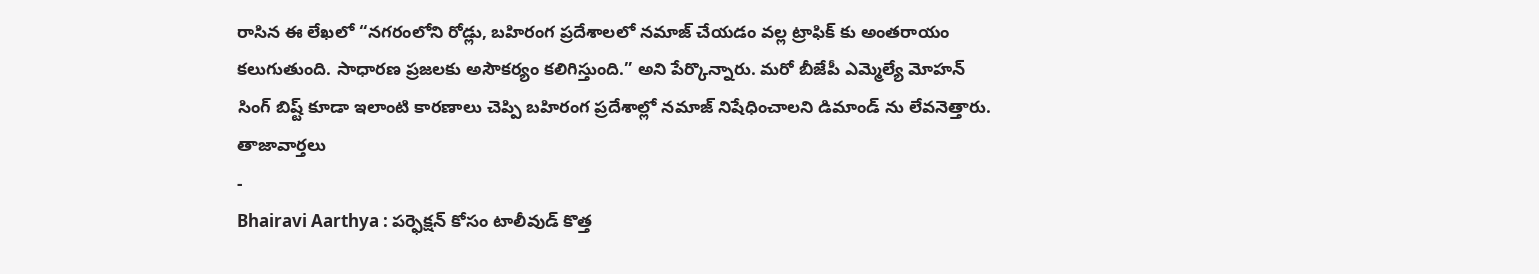రాసిన ఈ లేఖలో “నగరంలోని రోడ్లు, బహిరంగ ప్రదేశాలలో నమాజ్ చేయడం వల్ల ట్రాఫిక్ కు అంతరాయం కలుగుతుంది. సాధారణ ప్రజలకు అసౌకర్యం కలిగిస్తుంది.” అని పేర్కొన్నారు. మరో బీజేపీ ఎమ్మెల్యే మోహన్ సింగ్ బిష్ట్ కూడా ఇలాంటి కారణాలు చెప్పి బహిరంగ ప్రదేశాల్లో నమాజ్ నిషేధించాలని డిమాండ్ ను లేవనెత్తారు.
తాజావార్తలు
-
Bhairavi Aarthya : పర్ఫెక్షన్ కోసం టాలీవుడ్ కొత్త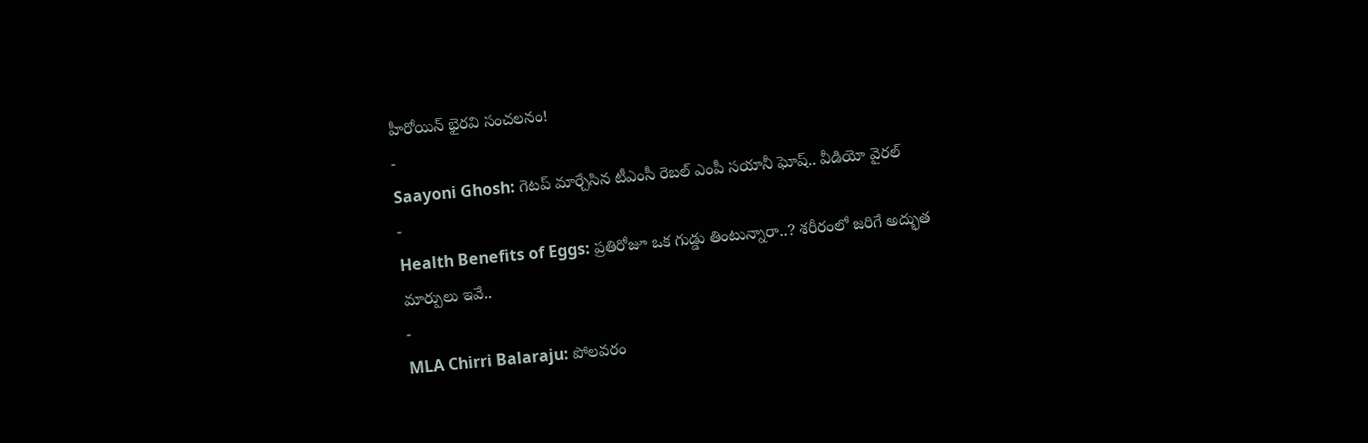హీరోయిన్ భైరవి సంచలనం!
-
Saayoni Ghosh: గెటప్ మార్చేసిన టీఎంసీ రెబల్ ఎంపీ సయానీ ఘోష్.. వీడియో వైరల్
-
Health Benefits of Eggs: ప్రతిరోజూ ఒక గుడ్డు తింటున్నారా..? శరీరంలో జరిగే అద్భుత మార్పులు ఇవే..
-
MLA Chirri Balaraju: పోలవరం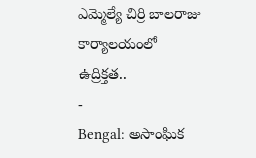ఎమ్మెల్యే చిర్రి బాలరాజు కార్యాలయంలో ఉద్రిక్తత..
-
Bengal: అసాంఘిక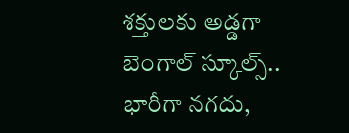శక్తులకు అడ్డగా బెంగాల్ స్కూల్స్.. భారీగా నగదు,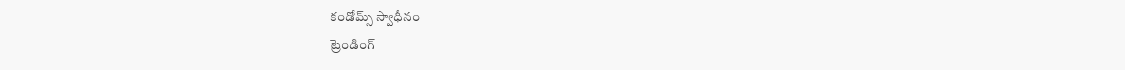కండోమ్స్ స్వాధీనం
ట్రెండింగ్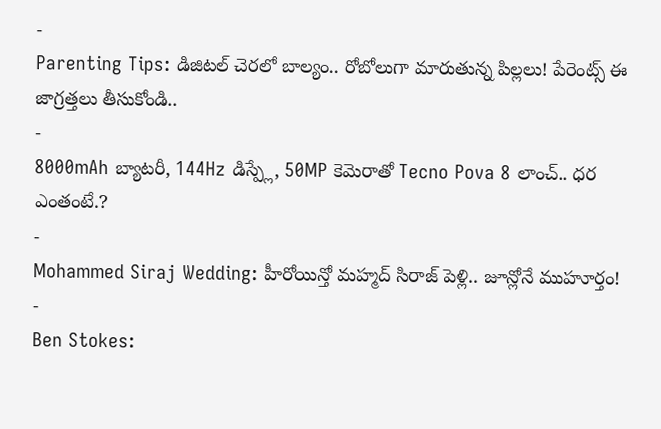-
Parenting Tips: డిజిటల్ చెరలో బాల్యం.. రోబోలుగా మారుతున్న పిల్లలు! పేరెంట్స్ ఈ జాగ్రత్తలు తీసుకోండి..
-
8000mAh బ్యాటరీ, 144Hz డిస్ప్లే, 50MP కెమెరాతో Tecno Pova 8 లాంచ్.. ధర ఎంతంటే.?
-
Mohammed Siraj Wedding: హీరోయిన్తో మహ్మద్ సిరాజ్ పెళ్లి.. జూన్లోనే ముహూర్తం!
-
Ben Stokes: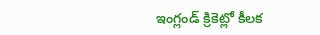ఇంగ్లండ్ క్రికెట్లో కీలక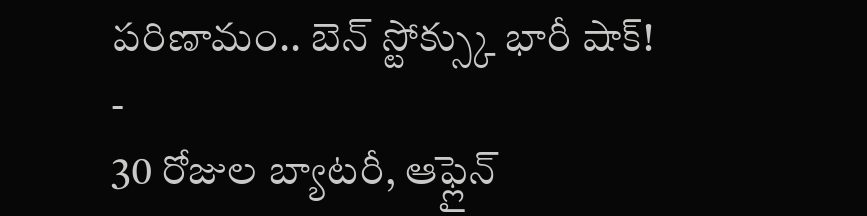పరిణామం.. బెన్ స్టోక్స్కు భారీ షాక్!
-
30 రోజుల బ్యాటరీ, ఆఫ్లైన్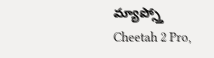మ్యాప్స్తో Cheetah 2 Pro,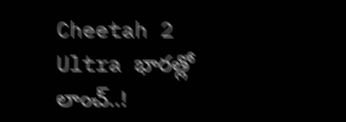Cheetah 2 Ultra భారత్లో లాంచ్..!